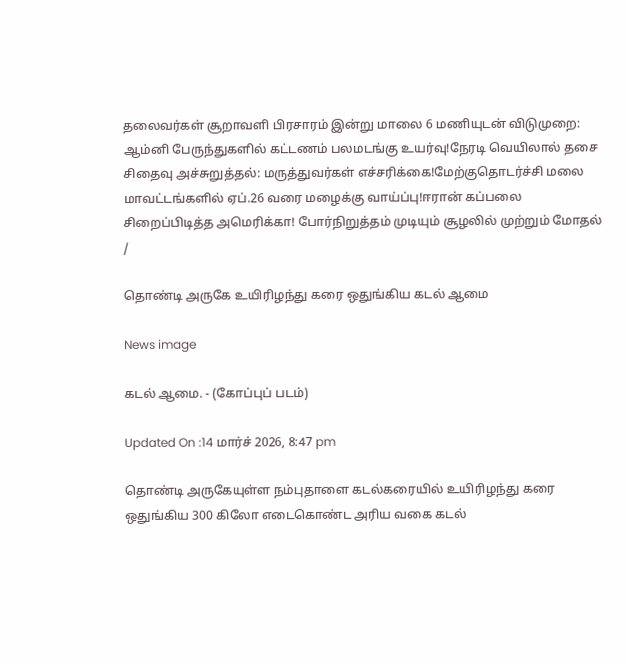தலைவர்கள் சூறாவளி பிரசாரம் இன்று மாலை 6 மணியுடன் விடுமுறை: ஆம்னி பேருந்துகளில் கட்டணம் பலமடங்கு உயர்வு!நேரடி வெயிலால் தசை சிதைவு அச்சுறுத்தல்: மருத்துவர்கள் எச்சரிக்கை!மேற்குதொடர்ச்சி மலை மாவட்டங்களில் ஏப்.26 வரை மழைக்கு வாய்ப்பு!ஈரான் கப்பலை சிறைப்பிடித்த அமெரிக்கா! போர்நிறுத்தம் முடியும் சூழலில் முற்றும் மோதல்
/

தொண்டி அருகே உயிரிழந்து கரை ஒதுங்கிய கடல் ஆமை

News image

கடல் ஆமை. - (கோப்புப் படம்)

Updated On :14 மார்ச் 2026, 8:47 pm

தொண்டி அருகேயுள்ள நம்புதாளை கடல்கரையில் உயிரிழந்து கரை ஒதுங்கிய 300 கிலோ எடைகொண்ட அரிய வகை கடல்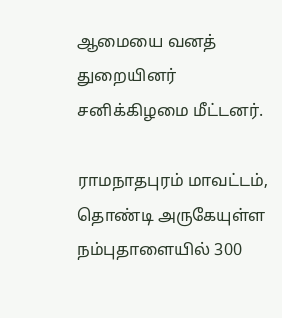ஆமையை வனத் துறையினர் சனிக்கிழமை மீட்டனர்.

ராமநாதபுரம் மாவட்டம், தொண்டி அருகேயுள்ள நம்புதாளையில் 300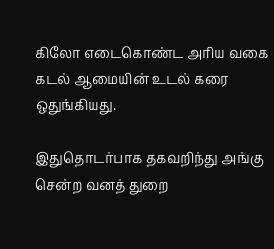கிலோ எடைகொண்ட அரிய வகை கடல் ஆமையின் உடல் கரை ஒதுங்கியது.

இதுதொடர்பாக தகவறிந்து அங்கு சென்ற வனத் துறை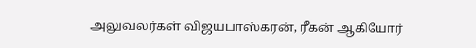அலுவலர்கள் விஜயபாஸ்கரன், ரீகன் ஆகியோர்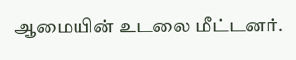ஆமையின் உடலை மீட்டனர்.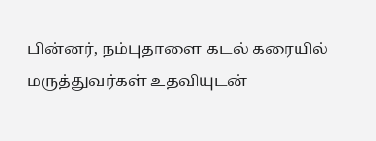பின்னர், நம்புதாளை கடல் கரையில் மருத்துவர்கள் உதவியுடன்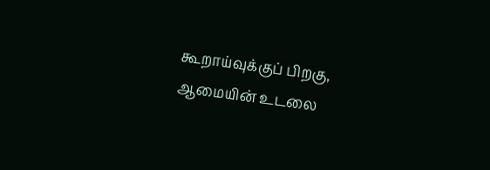கூறாய்வுக்குப் பிறகு, ஆமையின் உடலை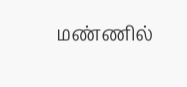மண்ணில்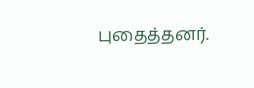புதைத்தனர்.